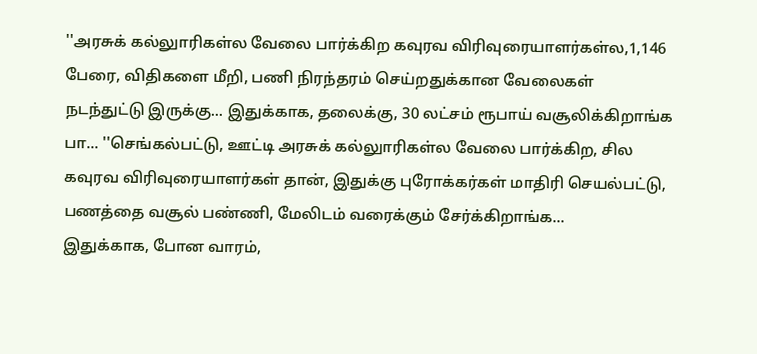''அரசுக் கல்லுாரிகள்ல வேலை பார்க்கிற கவுரவ விரிவுரையாளர்கள்ல,1,146 பேரை, விதிகளை மீறி, பணி நிரந்தரம் செய்றதுக்கான வேலைகள் நடந்துட்டு இருக்கு... இதுக்காக, தலைக்கு, 30 லட்சம் ரூபாய் வசூலிக்கிறாங்க பா... ''செங்கல்பட்டு, ஊட்டி அரசுக் கல்லுாரிகள்ல வேலை பார்க்கிற, சில கவுரவ விரிவுரையாளர்கள் தான், இதுக்கு புரோக்கர்கள் மாதிரி செயல்பட்டு, பணத்தை வசூல் பண்ணி, மேலிடம் வரைக்கும் சேர்க்கிறாங்க...
இதுக்காக, போன வாரம்,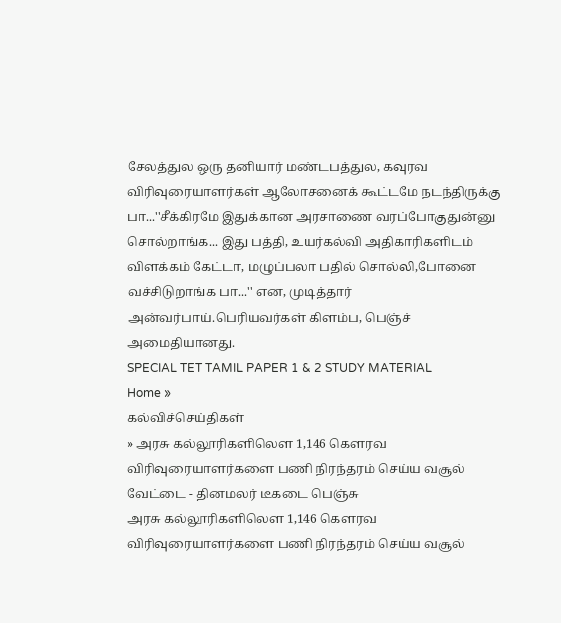சேலத்துல ஒரு தனியார் மண்டபத்துல, கவுரவ விரிவுரையாளர்கள் ஆலோசனைக் கூட்டமே நடந்திருக்கு பா...''சீக்கிரமே இதுக்கான அரசாணை வரப்போகுதுன்னு சொல்றாங்க... இது பத்தி, உயர்கல்வி அதிகாரிகளிடம் விளக்கம் கேட்டா, மழுப்பலா பதில் சொல்லி,போனை வச்சிடுறாங்க பா...'' என, முடித்தார் அன்வர்பாய்.பெரியவர்கள் கிளம்ப, பெஞ்ச் அமைதியானது.
SPECIAL TET TAMIL PAPER 1 & 2 STUDY MATERIAL
Home »
கல்விச்செய்திகள்
» அரசு கல்லூரிகளிலௌ 1,146 கௌரவ விரிவுரையாளர்களை பணி நிரந்தரம் செய்ய வசூல் வேட்டை - தினமலர் டீகடை பெஞ்சு
அரசு கல்லூரிகளிலௌ 1,146 கௌரவ விரிவுரையாளர்களை பணி நிரந்தரம் செய்ய வசூல்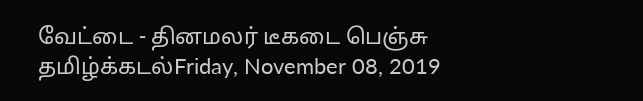வேட்டை - தினமலர் டீகடை பெஞ்சு
தமிழ்க்கடல்Friday, November 08, 2019